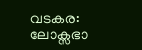വടകര: ലോക്സഭാ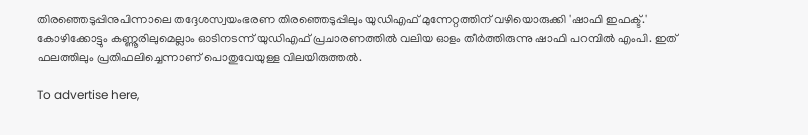തിരഞ്ഞെടുപ്പിനുപിന്നാലെ തദ്ദേശസ്വയംഭരണ തിരഞ്ഞെടുപ്പിലും യുഡിഎഫ് മുന്നേറ്റത്തിന് വഴിയൊരുക്കി 'ഷാഫി ഇഫക്ട്.' കോഴിക്കോട്ടും കണ്ണൂരിലുമെല്ലാം ഓടിനടന്ന് യുഡിഎഫ് പ്രചാരണത്തില്‍ വലിയ ഓളം തീര്‍ത്തിരുന്നു ഷാഫി പറമ്പില്‍ എംപി. ഇത് ഫലത്തിലും പ്രതിഫലിച്ചെന്നാണ് പൊതുവേയുള്ള വിലയിരുത്തല്‍.

To advertise here,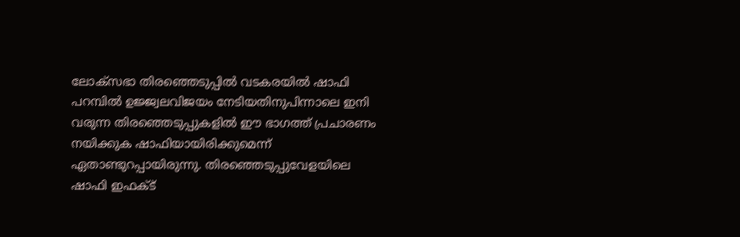ലോക്സഭാ തിരഞ്ഞെടുപ്പില്‍ വടകരയില്‍ ഷാഫി പറമ്പില്‍ ഉജ്ജ്വലവിജയം നേടിയതിനുപിന്നാലെ ഇനി വരുന്ന തിരഞ്ഞെടുപ്പുകളില്‍ ഈ ഭാഗത്ത് പ്രചാരണം നയിക്കുക ഷാഫിയായിരിക്കുമെന്ന് ഏതാണ്ടുറപ്പായിരുന്നു. തിരഞ്ഞെടുപ്പുവേളയിലെ ഷാഫി ഇഫക്ട്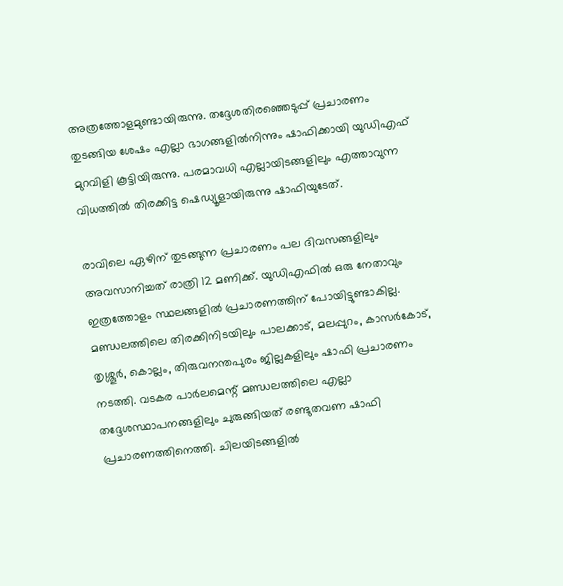അത്രത്തോളമുണ്ടായിരുന്നു. തദ്ദേശതിരഞ്ഞെടുപ്പ് പ്രചാരണം തുടങ്ങിയ ശേഷം എല്ലാ ഭാഗങ്ങളില്‍നിന്നും ഷാഫിക്കായി യുഡിഎഫ് മുറവിളി കൂട്ടിയിരുന്നു. പരമാവധി എല്ലായിടങ്ങളിലും എത്താവുന്ന വിധത്തില്‍ തിരക്കിട്ട ഷെഡ്യൂളായിരുന്നു ഷാഫിയുടേത്.

രാവിലെ ഏഴിന് തുടങ്ങുന്ന പ്രചാരണം പല ദിവസങ്ങളിലും അവസാനിച്ചത് രാത്രി 12 മണിക്ക്. യുഡിഎഫില്‍ ഒരു നേതാവും ഇത്രത്തോളം സ്ഥലങ്ങളില്‍ പ്രചാരണത്തിന് പോയിട്ടുണ്ടാകില്ല. മണ്ഡലത്തിലെ തിരക്കിനിടയിലും പാലക്കാട്, മലപ്പുറം, കാസര്‍കോട്, തൃശ്ശൂര്‍, കൊല്ലം, തിരുവനന്തപുരം ജില്ലകളിലും ഷാഫി പ്രചാരണം നടത്തി. വടകര പാര്‍ലമെന്റ് മണ്ഡലത്തിലെ എല്ലാ തദ്ദേശസ്ഥാപനങ്ങളിലും ചുരുങ്ങിയത് രണ്ടുതവണ ഷാഫി പ്രചാരണത്തിനെത്തി. ചിലയിടങ്ങളില്‍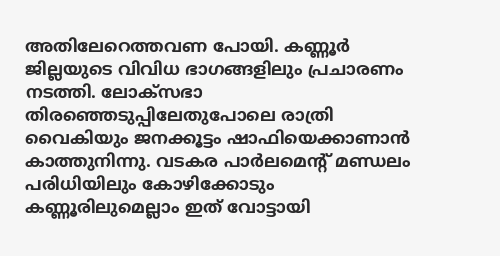അതിലേറെത്തവണ പോയി. കണ്ണൂര്‍ ജില്ലയുടെ വിവിധ ഭാഗങ്ങളിലും പ്രചാരണം നടത്തി. ലോക്സഭാ തിരഞ്ഞെടുപ്പിലേതുപോലെ രാത്രി വൈകിയും ജനക്കൂട്ടം ഷാഫിയെക്കാണാന്‍ കാത്തുനിന്നു. വടകര പാര്‍ലമെന്റ് മണ്ഡലം പരിധിയിലും കോഴിക്കോടും കണ്ണൂരിലുമെല്ലാം ഇത് വോട്ടായി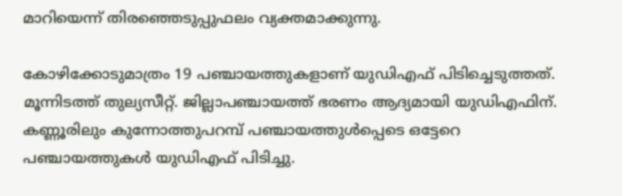മാറിയെന്ന് തിരഞ്ഞെടുപ്പുഫലം വ്യക്തമാക്കുന്നു.

കോഴിക്കോടുമാത്രം 19 പഞ്ചായത്തുകളാണ് യുഡിഎഫ് പിടിച്ചെടുത്തത്. മൂന്നിടത്ത് തുല്യസീറ്റ്. ജില്ലാപഞ്ചായത്ത് ഭരണം ആദ്യമായി യുഡിഎഫിന്. കണ്ണൂരിലും കുന്നോത്തുപറമ്പ് പഞ്ചായത്തുള്‍പ്പെടെ ഒട്ടേറെ പഞ്ചായത്തുകള്‍ യുഡിഎഫ് പിടിച്ചു.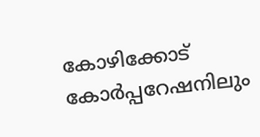കോഴിക്കോട് കോര്‍പ്പറേഷനിലും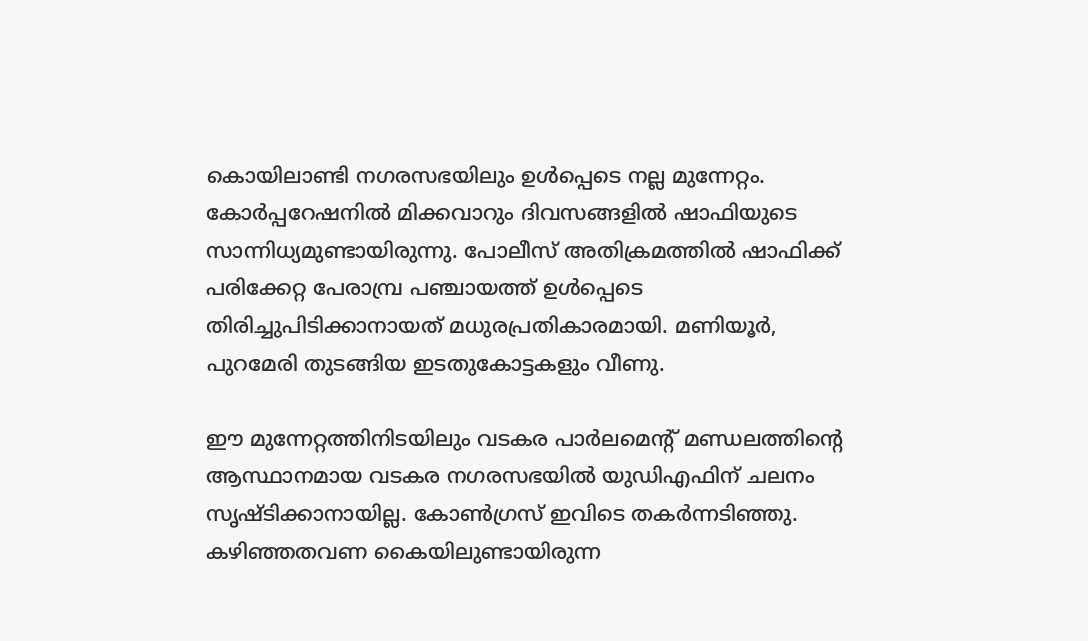കൊയിലാണ്ടി നഗരസഭയിലും ഉള്‍പ്പെടെ നല്ല മുന്നേറ്റം. കോര്‍പ്പറേഷനില്‍ മിക്കവാറും ദിവസങ്ങളില്‍ ഷാഫിയുടെ സാന്നിധ്യമുണ്ടായിരുന്നു. പോലീസ് അതിക്രമത്തില്‍ ഷാഫിക്ക് പരിക്കേറ്റ പേരാമ്പ്ര പഞ്ചായത്ത് ഉള്‍പ്പെടെ തിരിച്ചുപിടിക്കാനായത് മധുരപ്രതികാരമായി. മണിയൂര്‍, പുറമേരി തുടങ്ങിയ ഇടതുകോട്ടകളും വീണു.

ഈ മുന്നേറ്റത്തിനിടയിലും വടകര പാര്‍ലമെന്റ് മണ്ഡലത്തിന്റെ ആസ്ഥാനമായ വടകര നഗരസഭയില്‍ യുഡിഎഫിന് ചലനം സൃഷ്ടിക്കാനായില്ല. കോണ്‍ഗ്രസ് ഇവിടെ തകര്‍ന്നടിഞ്ഞു. കഴിഞ്ഞതവണ കൈയിലുണ്ടായിരുന്ന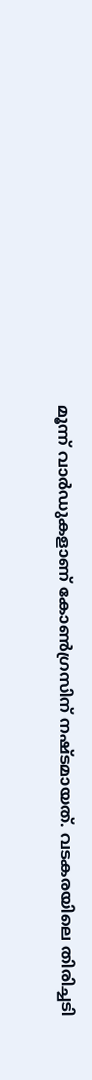മൂന്ന് വാര്‍ഡുകളാണ് കോണ്‍ഗ്രസിന് നഷ്ടമായത്. വടകരയിലെ തിരിച്ചടി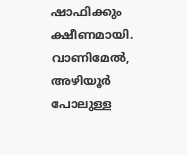ഷാഫിക്കും ക്ഷീണമായി. വാണിമേല്‍, അഴിയൂര്‍ പോലുള്ള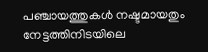പഞ്ചായത്തുകള്‍ നഷ്ടമായതും നേട്ടത്തിനിടയിലെ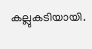കല്ലുകടിയായി.